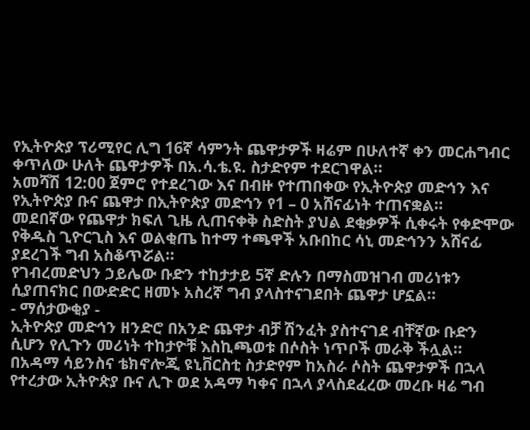የኢትዮጵያ ፕሪሚየር ሊግ 16ኛ ሳምንት ጨዋታዎች ዛሬም በሁለተኛ ቀን መርሐግብር ቀጥለው ሁለት ጨዋታዎች በአ.ሳ.ቴ.ዩ. ስታድየም ተደርገዋል።
አመሻሽ 12:00 ጀምሮ የተደረገው እና በብዙ የተጠበቀው የኢትዮጵያ መድኅን እና የኢትዮጵያ ቡና ጨዋታ በኢትዮጵያ መድኅን የ1 – 0 አሸናፊነት ተጠናቋል።
መደበኛው የጨዋታ ክፍለ ጊዜ ሊጠናቀቅ ስድስት ያህል ደቂቃዎች ሲቀሩት የቀድሞው የቅዱስ ጊዮርጊስ እና ወልቂጤ ከተማ ተጫዋች አቡበከር ሳኒ መድኅንን አሸናፊ ያደረገች ግብ አስቆጥሯል።
የገብረመድህን ኃይሌው ቡድን ተከታታይ 5ኛ ድሉን በማስመዝገብ መሪነቱን ሲያጠናክር በውድድር ዘመኑ አስረኛ ግብ ያላስተናገደበት ጨዋታ ሆኗል።
- ማሰታውቂያ -
ኢትዮጵያ መድኅን ዘንድሮ በአንድ ጨዋታ ብቻ ሽንፈት ያስተናገደ ብቸኛው ቡድን ሲሆን የሊጉን መሪነት ተከታዮቹ እስኪጫወቱ በሶስት ነጥቦች መራቅ ችሏል።
በአዳማ ሳይንስና ቴክኖሎጂ ዩኒቨርስቲ ስታድየም ከአስራ ሶስት ጨዋታዎች በኋላ የተረታው ኢትዮጵያ ቡና ሊጉ ወደ አዳማ ካቀና በኋላ ያላስደፈረው መረቡ ዛሬ ግብ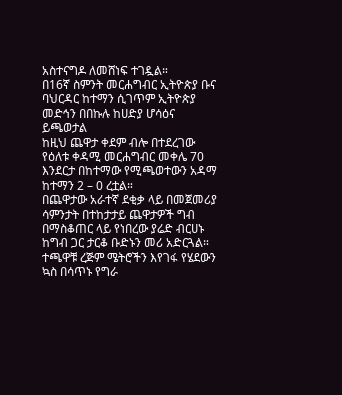አስተናግዶ ለመሸነፍ ተገዷል።
በ16ኛ ስምንት መርሐግብር ኢትዮጵያ ቡና ባህርዳር ከተማን ሲገጥም ኢትዮጵያ መድኅን በበኩሉ ከሀድያ ሆሳዕና ይጫወታል
ከዚህ ጨዋታ ቀደም ብሎ በተደረገው የዕለቱ ቀዳሚ መርሐግብር መቀሌ 70 እንደርታ በከተማው የሚጫወተውን አዳማ ከተማን 2 – 0 ረቷል።
በጨዋታው አራተኛ ደቂቃ ላይ በመጀመሪያ ሳምንታት በተከታታይ ጨዋታዎች ግብ በማስቆጠር ላይ የነበረው ያሬድ ብርሀኑ ከግብ ጋር ታርቆ ቡድኑን መሪ አድርጓል።
ተጫዋቹ ረጅም ሜትሮችን እየገፋ የሄደውን ኳስ በሳጥኑ የግራ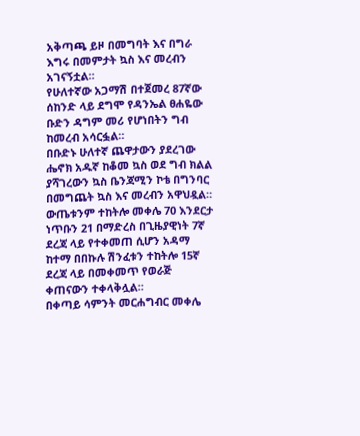አቅጣጫ ይዞ በመግባት እና በግራ እግሩ በመምታት ኳስ እና መረብን አገናኝቷል።
የሁለተኛው አጋማሽ በተጀመረ 87ኛው ሰከንድ ላይ ደግሞ የዳንኤል ፀሐዬው ቡድን ዳግም መሪ የሆነበትን ግብ ከመረብ አሳርፏል።
በቡድኑ ሁለተኛ ጨዋታውን ያደረገው ሔኖክ አዱኛ ከቆመ ኳስ ወደ ግብ ክልል ያሻገረውን ኳስ ቤንጃሚን ኮቴ በግንባር በመግጨት ኳስ እና መረብን አዋህዷል።
ውጤቱንም ተከትሎ መቀሌ 70 እንደርታ ነጥቡን 21 በማድረስ በጊዜያዊነት 7ኛ ደረጃ ላይ የተቀመጠ ሲሆን አዳማ ከተማ በበኩሉ ሽንፈቱን ተከትሎ 15ኛ ደረጃ ላይ በመቀመጥ የወራጅ ቀጠናውን ተቀላቅሏል።
በቀጣይ ሳምንት መርሐግብር መቀሌ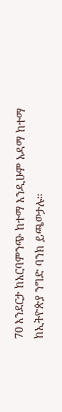70 እንደርታ ከአርባምንጭ ከተማ እንዲሁም አዳማ ከተማ ከኢትዮጵያ ንግድ ባንክ ይጫወታሉ።